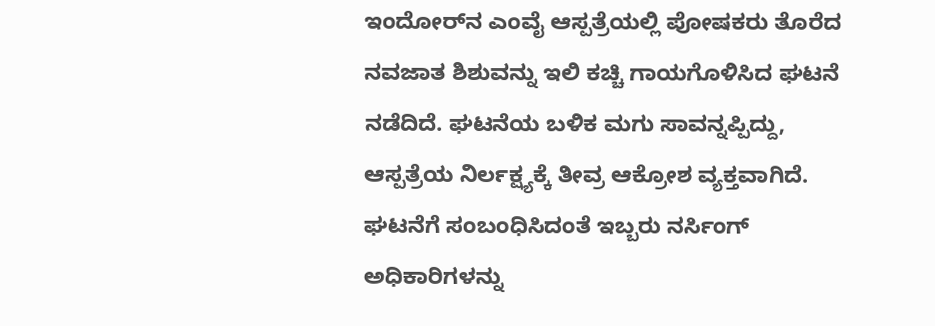ಇಂದೋರ್‌ನ ಎಂವೈ ಆಸ್ಪತ್ರೆಯಲ್ಲಿ ಪೋಷಕರು ತೊರೆದ ನವಜಾತ ಶಿಶುವನ್ನು ಇಲಿ ಕಚ್ಚಿ ಗಾಯಗೊಳಿಸಿದ ಘಟನೆ ನಡೆದಿದೆ. ಘಟನೆಯ ಬಳಿಕ ಮಗು ಸಾವನ್ನಪ್ಪಿದ್ದು, ಆಸ್ಪತ್ರೆಯ ನಿರ್ಲಕ್ಷ್ಯಕ್ಕೆ ತೀವ್ರ ಆಕ್ರೋಶ ವ್ಯಕ್ತವಾಗಿದೆ. ಘಟನೆಗೆ ಸಂಬಂಧಿಸಿದಂತೆ ಇಬ್ಬರು ನರ್ಸಿಂಗ್ ಅಧಿಕಾರಿಗಳನ್ನು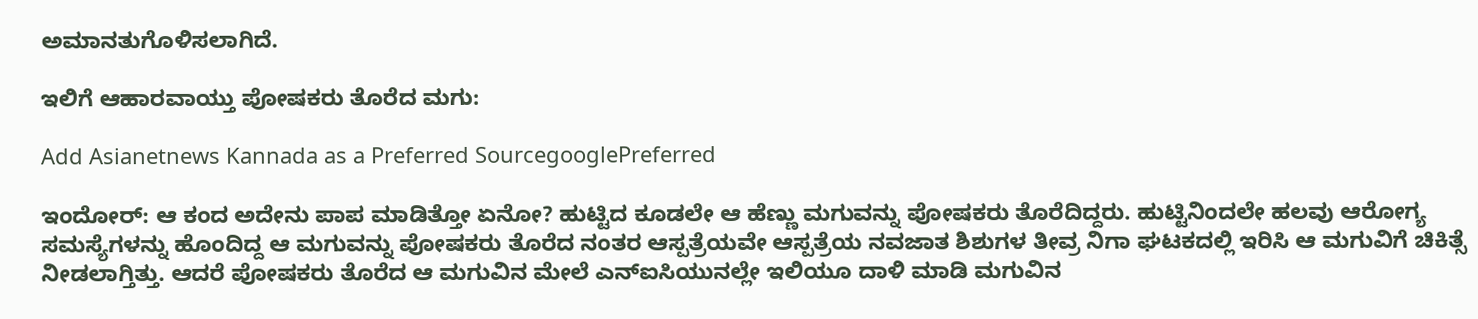ಅಮಾನತುಗೊಳಿಸಲಾಗಿದೆ.

ಇಲಿಗೆ ಆಹಾರವಾಯ್ತು ಪೋಷಕರು ತೊರೆದ ಮಗು:

Add Asianetnews Kannada as a Preferred SourcegooglePreferred

ಇಂದೋರ್‌: ಆ ಕಂದ ಅದೇನು ಪಾಪ ಮಾಡಿತ್ತೋ ಏನೋ? ಹುಟ್ಟಿದ ಕೂಡಲೇ ಆ ಹೆಣ್ಣು ಮಗುವನ್ನು ಪೋಷಕರು ತೊರೆದಿದ್ದರು. ಹುಟ್ಟಿನಿಂದಲೇ ಹಲವು ಆರೋಗ್ಯ ಸಮಸ್ಯೆಗಳನ್ನು ಹೊಂದಿದ್ದ ಆ ಮಗುವನ್ನು ಪೋಷಕರು ತೊರೆದ ನಂತರ ಆಸ್ಪತ್ರೆಯವೇ ಆಸ್ಪತ್ರೆಯ ನವಜಾತ ಶಿಶುಗಳ ತೀವ್ರ ನಿಗಾ ಘಟಕದಲ್ಲಿ ಇರಿಸಿ ಆ ಮಗುವಿಗೆ ಚಿಕಿತ್ಸೆ ನೀಡಲಾಗ್ತಿತ್ತು. ಆದರೆ ಪೋಷಕರು ತೊರೆದ ಆ ಮಗುವಿನ ಮೇಲೆ ಎನ್‌ಐಸಿಯುನಲ್ಲೇ ಇಲಿಯೂ ದಾಳಿ ಮಾಡಿ ಮಗುವಿನ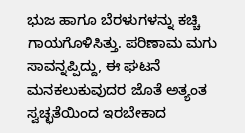ಭುಜ ಹಾಗೂ ಬೆರಳುಗಳನ್ನು ಕಚ್ಚಿ ಗಾಯಗೊಳಿಸಿತ್ತು. ಪರಿಣಾಮ ಮಗು ಸಾವನ್ನಪ್ಪಿದ್ದು, ಈ ಘಟನೆ ಮನಕಲುಕುವುದರ ಜೊತೆ ಅತ್ಯಂತ ಸ್ವಚ್ಛತೆಯಿಂದ ಇರಬೇಕಾದ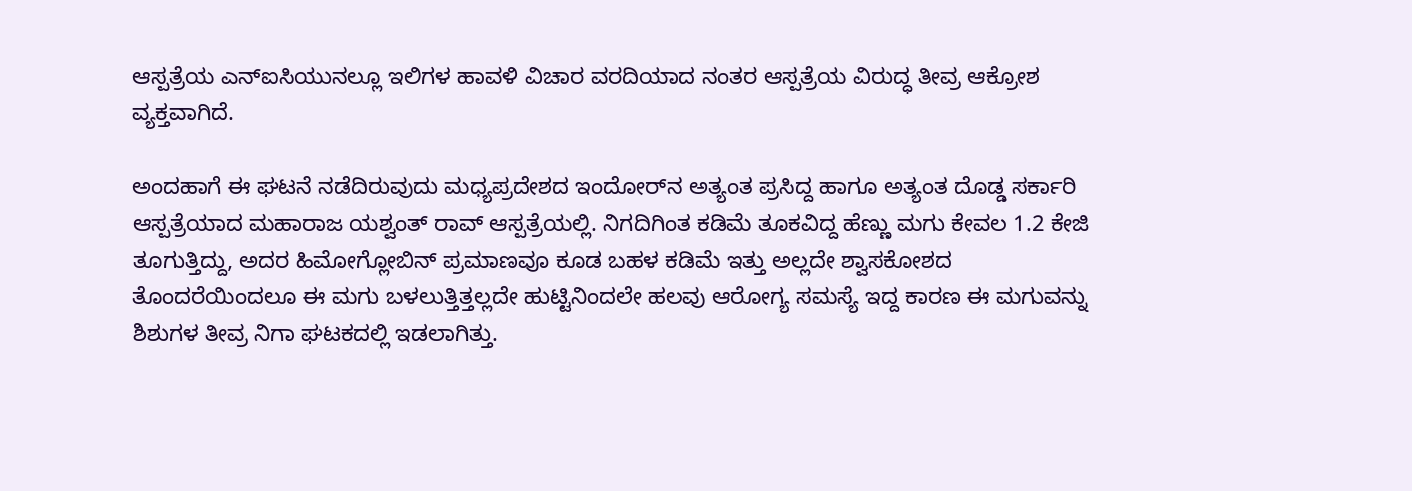ಆಸ್ಪತ್ರೆಯ ಎನ್‌ಐಸಿಯುನಲ್ಲೂ ಇಲಿಗಳ ಹಾವಳಿ ವಿಚಾರ ವರದಿಯಾದ ನಂತರ ಆಸ್ಪತ್ರೆಯ ವಿರುದ್ಧ ತೀವ್ರ ಆಕ್ರೋಶ ವ್ಯಕ್ತವಾಗಿದೆ.

ಅಂದಹಾಗೆ ಈ ಘಟನೆ ನಡೆದಿರುವುದು ಮಧ್ಯಪ್ರದೇಶದ ಇಂದೋರ್‌ನ ಅತ್ಯಂತ ಪ್ರಸಿದ್ದ ಹಾಗೂ ಅತ್ಯಂತ ದೊಡ್ಡ ಸರ್ಕಾರಿ ಆಸ್ಪತ್ರೆಯಾದ ಮಹಾರಾಜ ಯಶ್ವಂತ್ ರಾವ್ ಆಸ್ಪತ್ರೆಯಲ್ಲಿ. ನಿಗದಿಗಿಂತ ಕಡಿಮೆ ತೂಕವಿದ್ದ ಹೆಣ್ಣು ಮಗು ಕೇವಲ 1.2 ಕೇಜಿ ತೂಗುತ್ತಿದ್ದು, ಅದರ ಹಿಮೋಗ್ಲೋಬಿನ್ ಪ್ರಮಾಣವೂ ಕೂಡ ಬಹಳ ಕಡಿಮೆ ಇತ್ತು ಅಲ್ಲದೇ ಶ್ವಾಸಕೋಶದ ತೊಂದರೆಯಿಂದಲೂ ಈ ಮಗು ಬಳಲುತ್ತಿತ್ತಲ್ಲದೇ ಹುಟ್ಟಿನಿಂದಲೇ ಹಲವು ಆರೋಗ್ಯ ಸಮಸ್ಯೆ ಇದ್ದ ಕಾರಣ ಈ ಮಗುವನ್ನು ಶಿಶುಗಳ ತೀವ್ರ ನಿಗಾ ಘಟಕದಲ್ಲಿ ಇಡಲಾಗಿತ್ತು.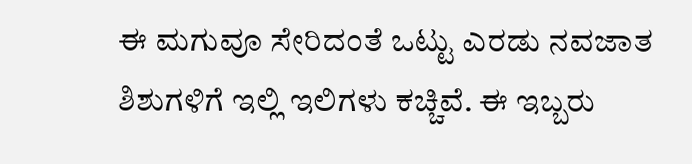ಈ ಮಗುವೂ ಸೇರಿದಂತೆ ಒಟ್ಟು ಎರಡು ನವಜಾತ ಶಿಶುಗಳಿಗೆ ಇಲ್ಲಿ ಇಲಿಗಳು ಕಚ್ಚಿವೆ. ಈ ಇಬ್ಬರು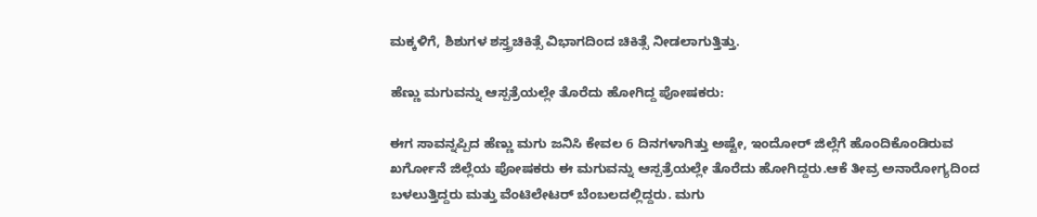ಮಕ್ಕಳಿಗೆ, ಶಿಶುಗಳ ಶಸ್ತ್ರಚಿಕಿತ್ಸೆ ವಿಭಾಗದಿಂದ ಚಿಕಿತ್ಸೆ ನೀಡಲಾಗುತ್ತಿತ್ತು.

ಹೆಣ್ಣು ಮಗುವನ್ನು ಆಸ್ಪತ್ರೆಯಲ್ಲೇ ತೊರೆದು ಹೋಗಿದ್ದ ಪೋಷಕರು:

ಈಗ ಸಾವನ್ನಪ್ಪಿದ ಹೆಣ್ಣು ಮಗು ಜನಿಸಿ ಕೇವಲ 6 ದಿನಗಳಾಗಿತ್ತು ಅಷ್ಟೇ, ಇಂದೋರ್‌ ಜಿಲ್ಲೆಗೆ ಹೊಂದಿಕೊಂಡಿರುವ ಖರ್ಗೋನೆ ಜಿಲ್ಲೆಯ ಪೋಷಕರು ಈ ಮಗುವನ್ನು ಆಸ್ಪತ್ರೆಯಲ್ಲೇ ತೊರೆದು ಹೋಗಿದ್ದರು.ಆಕೆ ತೀವ್ರ ಅನಾರೋಗ್ಯದಿಂದ ಬಳಲುತ್ತಿದ್ದರು ಮತ್ತು ವೆಂಟಿಲೇಟರ್ ಬೆಂಬಲದಲ್ಲಿದ್ದರು. ಮಗು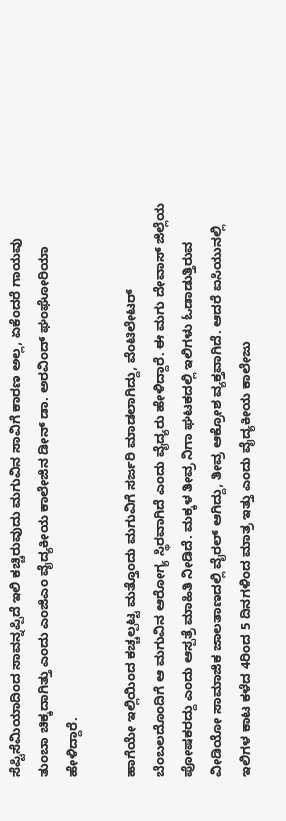ಸೆಪ್ಟಿಸೆಮಿಯಾದಿಂದ ಸಾವನ್ನಪ್ಪಿದೆ ಇಲಿ ಕಚ್ಚಿರುವುದು ಮಗುವಿನ ಸಾವಿಗೆ ಕಾರಣ ಅಲ್ಲ, ಏಕೆಂದರೆ ಗಾಯವು ತುಂಬಾ ಚಿಕ್ಕದಾಗಿತ್ತು ಎಂದು ಎಂಜಿಎಂ ವೈದ್ಯಕೀಯ ಕಾಲೇಜಿನ ಡೀನ್ ಡಾ. ಅರವಿಂದ್ ಘಂಘೋರಿಯಾ ಹೇಳಿದ್ದಾರೆ.

ಹಾಗೆಯೇ ಇಲ್ಲಿಯಿಂದ ಕಚ್ಚಲ್ಪಟ್ಟ ಮತ್ತೊಂದು ಮಗುವಿಗೆ ಸರ್ಜರಿ ಮಾಡಲಾಗಿದ್ದು, ವೆಂಟಿಲೇಟರ್‌ ಬೆಂಬಲದೊಂದಿಗೆ ಆ ಮಗುವಿನ ಆರೋಗ್ಯ ಸ್ಥಿರವಾಗಿದೆ ಎಂದು ವೈದ್ಯರು ಹೇಳಿದ್ದಾರೆ. ಈ ಮಗು ದೇವಾಸ್ ಜಿಲ್ಲೆಯ ಪೋಷಕರದ್ದು ಎಂದು ಆಸ್ಪತ್ರೆ ಮಾಹಿತಿ ನೀಡಿದೆ. ಮಕ್ಕಳ ತೀವ್ರ ನಿಗಾ ಘಟಕದಲ್ಲಿ ಇಲಿಗಳು ಓಡಾಡುತ್ತಿರುವ ವೀಡಿಯೋ ಸಾಮಾಜಿಕ ಜಾಲತಾಣದಲ್ಲಿ ವೈರಲ್ ಆಗಿದ್ದು, ತೀವ್ರ ಆಕ್ರೋಶ ವ್ಯಕ್ತವಾಗಿದೆ. ಆದರೆ ಐಸಿಯುನಲ್ಲಿ ಇಲಿಗಳ ಕಾಟ ಕಳೆದ 4ರಿಂದ 5 ದಿನಗಳಿಂದ ಮಾತ್ರ ಇತ್ತು ಎಂದು ವೈದ್ಯಕೀಯ ಕಾಲೇಜು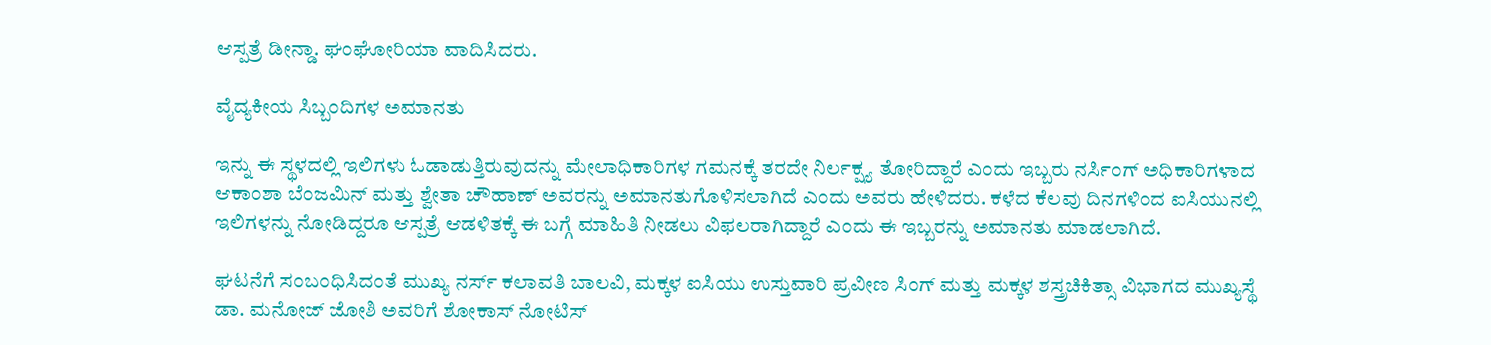ಆಸ್ಪತ್ರೆ ಡೀನ್ಡಾ. ಘಂಘೋರಿಯಾ ವಾದಿಸಿದರು.

ವೈದ್ಯಕೀಯ ಸಿಬ್ಬಂದಿಗಳ ಅಮಾನತು

ಇನ್ನು ಈ ಸ್ಥಳದಲ್ಲಿ ಇಲಿಗಳು ಓಡಾಡುತ್ತಿರುವುದನ್ನು ಮೇಲಾಧಿಕಾರಿಗಳ ಗಮನಕ್ಕೆ ತರದೇ ನಿರ್ಲಕ್ಷ್ಯ ತೋರಿದ್ದಾರೆ ಎಂದು ಇಬ್ಬರು ನರ್ಸಿಂಗ್ ಅಧಿಕಾರಿಗಳಾದ ಆಕಾಂಶಾ ಬೆಂಜಮಿನ್ ಮತ್ತು ಶ್ವೇತಾ ಚೌಹಾಣ್ ಅವರನ್ನು ಅಮಾನತುಗೊಳಿಸಲಾಗಿದೆ ಎಂದು ಅವರು ಹೇಳಿದರು. ಕಳೆದ ಕೆಲವು ದಿನಗಳಿಂದ ಐಸಿಯುನಲ್ಲಿ ಇಲಿಗಳನ್ನು ನೋಡಿದ್ದರೂ ಆಸ್ಪತ್ರೆ ಆಡಳಿತಕ್ಕೆ ಈ ಬಗ್ಗೆ ಮಾಹಿತಿ ನೀಡಲು ವಿಫಲರಾಗಿದ್ದಾರೆ ಎಂದು ಈ ಇಬ್ಬರನ್ನು ಅಮಾನತು ಮಾಡಲಾಗಿದೆ.

ಘಟನೆಗೆ ಸಂಬಂಧಿಸಿದಂತೆ ಮುಖ್ಯ ನರ್ಸ್ ಕಲಾವತಿ ಬಾಲವಿ, ಮಕ್ಕಳ ಐಸಿಯು ಉಸ್ತುವಾರಿ ಪ್ರವೀಣ ಸಿಂಗ್ ಮತ್ತು ಮಕ್ಕಳ ಶಸ್ತ್ರಚಿಕಿತ್ಸಾ ವಿಭಾಗದ ಮುಖ್ಯಸ್ಥೆ ಡಾ. ಮನೋಜ್ ಜೋಶಿ ಅವರಿಗೆ ಶೋಕಾಸ್ ನೋಟಿಸ್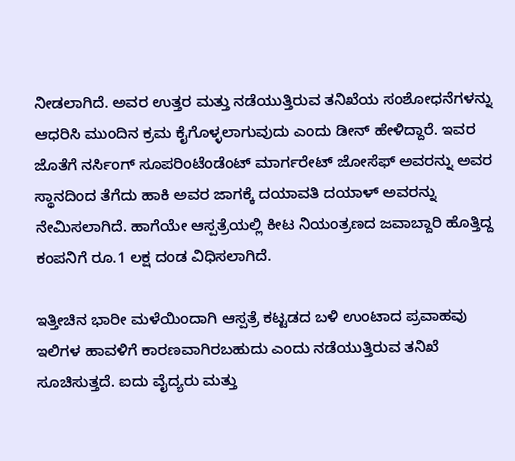ನೀಡಲಾಗಿದೆ. ಅವರ ಉತ್ತರ ಮತ್ತು ನಡೆಯುತ್ತಿರುವ ತನಿಖೆಯ ಸಂಶೋಧನೆಗಳನ್ನು ಆಧರಿಸಿ ಮುಂದಿನ ಕ್ರಮ ಕೈಗೊಳ್ಳಲಾಗುವುದು ಎಂದು ಡೀನ್ ಹೇಳಿದ್ದಾರೆ. ಇವರ ಜೊತೆಗೆ ನರ್ಸಿಂಗ್ ಸೂಪರಿಂಟೆಂಡೆಂಟ್ ಮಾರ್ಗರೇಟ್ ಜೋಸೆಫ್ ಅವರನ್ನು ಅವರ ಸ್ಥಾನದಿಂದ ತೆಗೆದು ಹಾಕಿ ಅವರ ಜಾಗಕ್ಕೆ ದಯಾವತಿ ದಯಾಳ್ ಅವರನ್ನು ನೇಮಿಸಲಾಗಿದೆ. ಹಾಗೆಯೇ ಆಸ್ಪತ್ರೆಯಲ್ಲಿ ಕೀಟ ನಿಯಂತ್ರಣದ ಜವಾಬ್ದಾರಿ ಹೊತ್ತಿದ್ದ ಕಂಪನಿಗೆ ರೂ.1 ಲಕ್ಷ ದಂಡ ವಿಧಿಸಲಾಗಿದೆ.

ಇತ್ತೀಚಿನ ಭಾರೀ ಮಳೆಯಿಂದಾಗಿ ಆಸ್ಪತ್ರೆ ಕಟ್ಟಡದ ಬಳಿ ಉಂಟಾದ ಪ್ರವಾಹವು ಇಲಿಗಳ ಹಾವಳಿಗೆ ಕಾರಣವಾಗಿರಬಹುದು ಎಂದು ನಡೆಯುತ್ತಿರುವ ತನಿಖೆ ಸೂಚಿಸುತ್ತದೆ. ಐದು ವೈದ್ಯರು ಮತ್ತು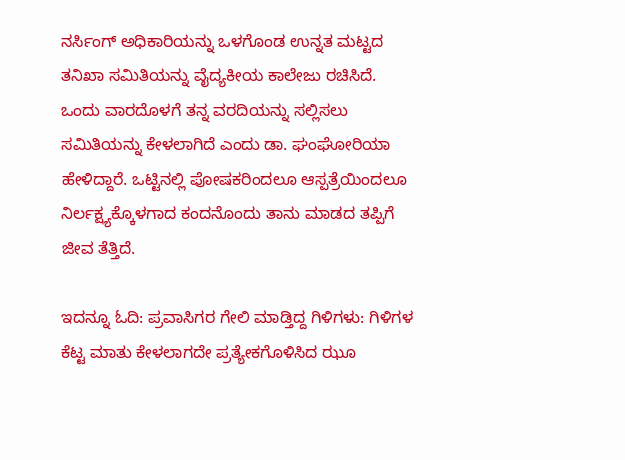ನರ್ಸಿಂಗ್ ಅಧಿಕಾರಿಯನ್ನು ಒಳಗೊಂಡ ಉನ್ನತ ಮಟ್ಟದ ತನಿಖಾ ಸಮಿತಿಯನ್ನು ವೈದ್ಯಕೀಯ ಕಾಲೇಜು ರಚಿಸಿದೆ. ಒಂದು ವಾರದೊಳಗೆ ತನ್ನ ವರದಿಯನ್ನು ಸಲ್ಲಿಸಲು ಸಮಿತಿಯನ್ನು ಕೇಳಲಾಗಿದೆ ಎಂದು ಡಾ. ಘಂಘೋರಿಯಾ ಹೇಳಿದ್ದಾರೆ. ಒಟ್ಟಿನಲ್ಲಿ ಪೋಷಕರಿಂದಲೂ ಆಸ್ಪತ್ರೆಯಿಂದಲೂ ನಿರ್ಲಕ್ಷ್ಯಕ್ಕೊಳಗಾದ ಕಂದನೊಂದು ತಾನು ಮಾಡದ ತಪ್ಪಿಗೆ ಜೀವ ತೆತ್ತಿದೆ.

ಇದನ್ನೂ ಓದಿ: ಪ್ರವಾಸಿಗರ ಗೇಲಿ ಮಾಡ್ತಿದ್ದ ಗಿಳಿಗಳು: ಗಿಳಿಗಳ ಕೆಟ್ಟ ಮಾತು ಕೇಳಲಾಗದೇ ಪ್ರತ್ಯೇಕಗೊಳಿಸಿದ ಝೂ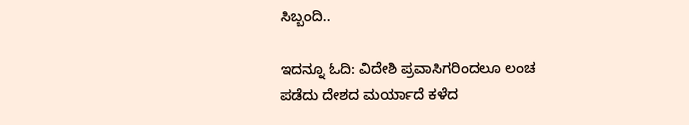ಸಿಬ್ಬಂದಿ..

ಇದನ್ನೂ ಓದಿ: ವಿದೇಶಿ ಪ್ರವಾಸಿಗರಿಂದಲೂ ಲಂಚ ಪಡೆದು ದೇಶದ ಮರ್ಯಾದೆ ಕಳೆದ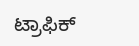ಟ್ರಾಫಿಕ್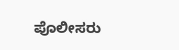ಪೊಲೀಸರು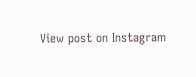View post on Instagram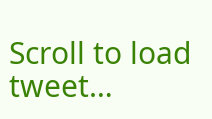Scroll to load tweet…